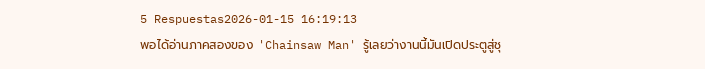5 Respuestas2026-01-15 16:19:13
พอได้อ่านภาคสองของ 'Chainsaw Man' รู้เลยว่างานนี้มันเปิดประตูสู่ชุ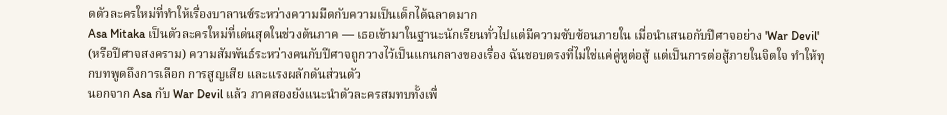ดตัวละครใหม่ที่ทำให้เรื่องบาลานซ์ระหว่างความมืดกับความเป็นเด็กได้ฉลาดมาก
Asa Mitaka เป็นตัวละครใหม่ที่เด่นสุดในช่วงต้นภาค — เธอเข้ามาในฐานะนักเรียนทั่วไปแต่มีความซับซ้อนภายใน เมื่อนำเสนอกับปีศาจอย่าง 'War Devil' (หรือปีศาจสงคราม) ความสัมพันธ์ระหว่างคนกับปีศาจถูกวางไว้เป็นแกนกลางของเรื่อง ฉันชอบตรงที่ไม่ใช่แค่คู่หูต่อสู้ แต่เป็นการต่อสู้ภายในจิตใจ ทำให้ทุกบทพูดถึงการเลือก การสูญเสีย และแรงผลักดันส่วนตัว
นอกจาก Asa กับ War Devil แล้ว ภาคสองยังแนะนำตัวละครสมทบทั้งเพื่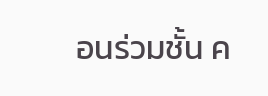อนร่วมชั้น ค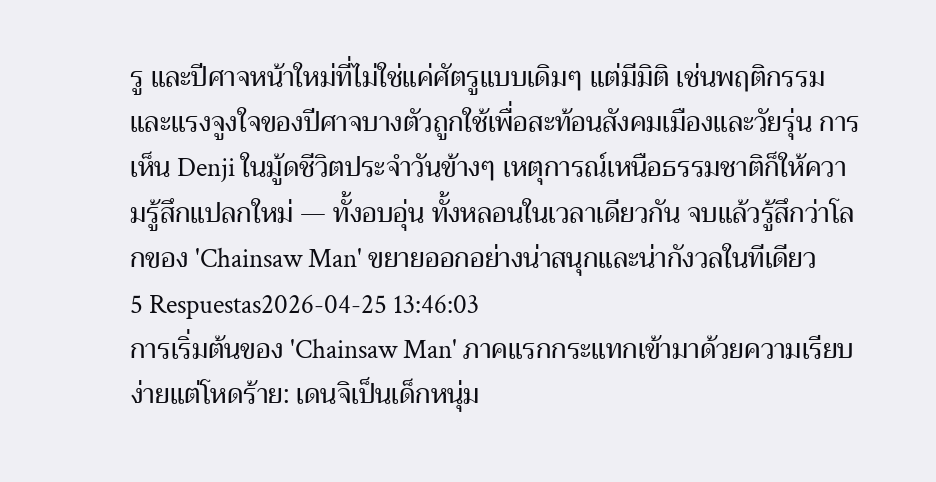รู และปีศาจหน้าใหม่ที่ไม่ใช่แค่ศัตรูแบบเดิมๆ แต่มีมิติ เช่นพฤติกรรมและแรงจูงใจของปีศาจบางตัวถูกใช้เพื่อสะท้อนสังคมเมืองและวัยรุ่น การเห็น Denji ในมู้ดชีวิตประจำวันข้างๆ เหตุการณ์เหนือธรรมชาติก็ให้ความรู้สึกแปลกใหม่ — ทั้งอบอุ่น ทั้งหลอนในเวลาเดียวกัน จบแล้วรู้สึกว่าโลกของ 'Chainsaw Man' ขยายออกอย่างน่าสนุกและน่ากังวลในทีเดียว
5 Respuestas2026-04-25 13:46:03
การเริ่มต้นของ 'Chainsaw Man' ภาคแรกกระแทกเข้ามาด้วยความเรียบง่ายแต่โหดร้าย: เดนจิเป็นเด็กหนุ่ม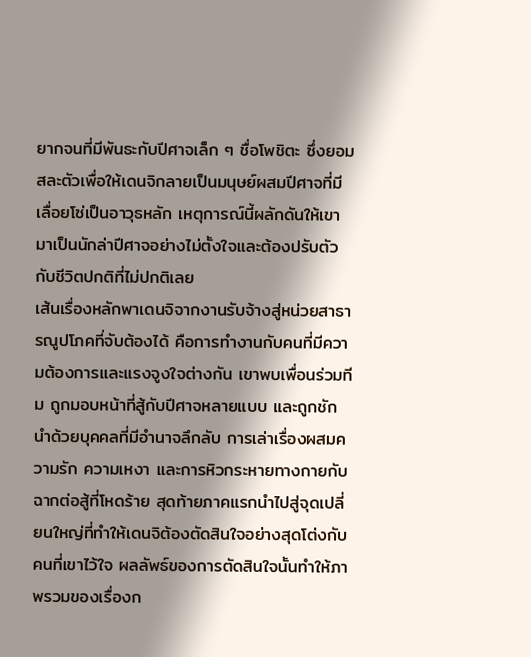ยากจนที่มีพันธะกับปีศาจเล็ก ๆ ชื่อโพชิตะ ซึ่งยอมสละตัวเพื่อให้เดนจิกลายเป็นมนุษย์ผสมปีศาจที่มีเลื่อยโซ่เป็นอาวุธหลัก เหตุการณ์นี้ผลักดันให้เขามาเป็นนักล่าปีศาจอย่างไม่ตั้งใจและต้องปรับตัวกับชีวิตปกติที่ไม่ปกติเลย
เส้นเรื่องหลักพาเดนจิจากงานรับจ้างสู่หน่วยสาธารณูปโภคที่จับต้องได้ คือการทำงานกับคนที่มีความต้องการและแรงจูงใจต่างกัน เขาพบเพื่อนร่วมทีม ถูกมอบหน้าที่สู้กับปีศาจหลายแบบ และถูกชักนำด้วยบุคคลที่มีอำนาจลึกลับ การเล่าเรื่องผสมความรัก ความเหงา และการหิวกระหายทางกายกับฉากต่อสู้ที่โหดร้าย สุดท้ายภาคแรกนำไปสู่จุดเปลี่ยนใหญ่ที่ทำให้เดนจิต้องตัดสินใจอย่างสุดโต่งกับคนที่เขาไว้ใจ ผลลัพธ์ของการตัดสินใจนั้นทำให้ภาพรวมของเรื่องก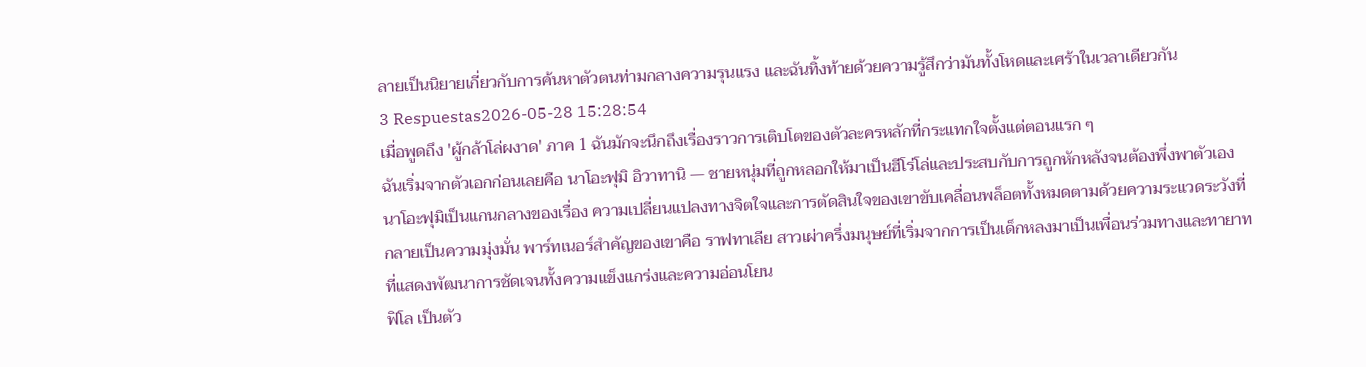ลายเป็นนิยายเกี่ยวกับการค้นหาตัวตนท่ามกลางความรุนแรง และฉันทิ้งท้ายด้วยความรู้สึกว่ามันทั้งโหดและเศร้าในเวลาเดียวกัน
3 Respuestas2026-05-28 15:28:54
เมื่อพูดถึง 'ผู้กล้าโล่ผงาด' ภาค 1 ฉันมักจะนึกถึงเรื่องราวการเติบโตของตัวละครหลักที่กระแทกใจตั้งแต่ตอนแรก ๆ
ฉันเริ่มจากตัวเอกก่อนเลยคือ นาโอะฟุมิ อิวาทานิ — ชายหนุ่มที่ถูกหลอกให้มาเป็นฮีโร่โล่และประสบกับการถูกหักหลังจนต้องพึ่งพาตัวเอง นาโอะฟุมิเป็นแกนกลางของเรื่อง ความเปลี่ยนแปลงทางจิตใจและการตัดสินใจของเขาขับเคลื่อนพล็อตทั้งหมดตามด้วยความระแวดระวังที่กลายเป็นความมุ่งมั่น พาร์ทเนอร์สำคัญของเขาคือ ราฟทาเลีย สาวเผ่าครึ่งมนุษย์ที่เริ่มจากการเป็นเด็กหลงมาเป็นเพื่อนร่วมทางและทายาทที่แสดงพัฒนาการชัดเจนทั้งความแข็งแกร่งและความอ่อนโยน
ฟิโล เป็นตัว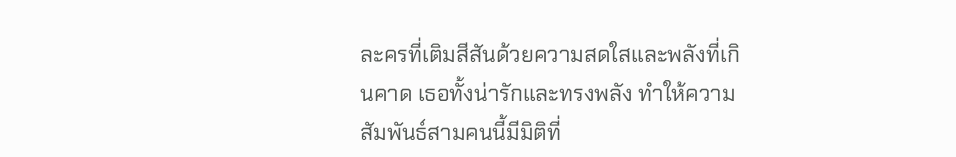ละครที่เติมสีสันด้วยความสดใสและพลังที่เกินคาด เธอทั้งน่ารักและทรงพลัง ทำให้ความสัมพันธ์สามคนนี้มีมิติที่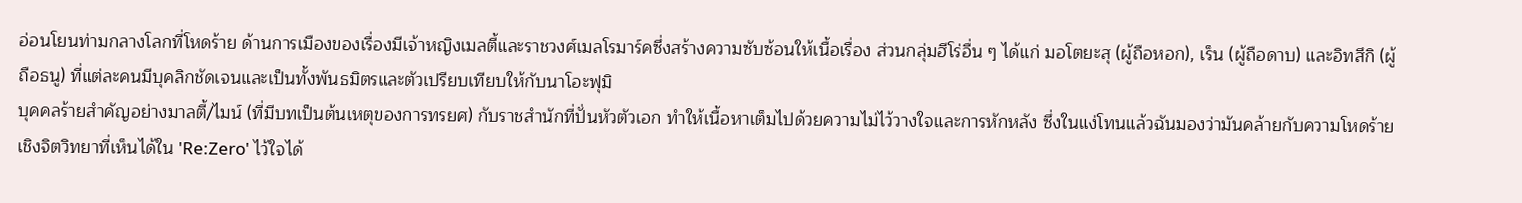อ่อนโยนท่ามกลางโลกที่โหดร้าย ด้านการเมืองของเรื่องมีเจ้าหญิงเมลตี้และราชวงศ์เมลโรมาร์คซึ่งสร้างความซับซ้อนให้เนื้อเรื่อง ส่วนกลุ่มฮีโร่อื่น ๆ ได้แก่ มอโตยะสุ (ผู้ถือหอก), เร็น (ผู้ถือดาบ) และอิทสึกิ (ผู้ถือธนู) ที่แต่ละคนมีบุคลิกชัดเจนและเป็นทั้งพันธมิตรและตัวเปรียบเทียบให้กับนาโอะฟุมิ
บุคคลร้ายสำคัญอย่างมาลตี้/ไมน์ (ที่มีบทเป็นต้นเหตุของการทรยศ) กับราชสำนักที่ปั่นหัวตัวเอก ทำให้เนื้อหาเต็มไปด้วยความไม่ไว้วางใจและการหักหลัง ซึ่งในแง่โทนแล้วฉันมองว่ามันคล้ายกับความโหดร้ายเชิงจิตวิทยาที่เห็นได้ใน 'Re:Zero' ไว้ใจได้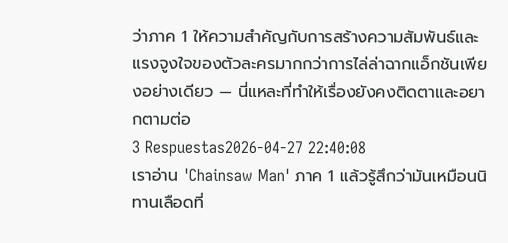ว่าภาค 1 ให้ความสำคัญกับการสร้างความสัมพันธ์และแรงจูงใจของตัวละครมากกว่าการไล่ล่าฉากแอ็กชันเพียงอย่างเดียว — นี่แหละที่ทำให้เรื่องยังคงติดตาและอยากตามต่อ
3 Respuestas2026-04-27 22:40:08
เราอ่าน 'Chainsaw Man' ภาค 1 แล้วรู้สึกว่ามันเหมือนนิทานเลือดที่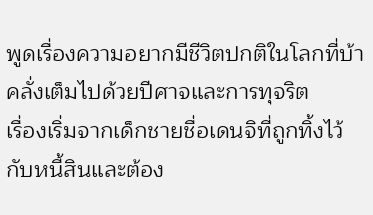พูดเรื่องความอยากมีชีวิตปกติในโลกที่บ้าคลั่งเต็มไปด้วยปีศาจและการทุจริต
เรื่องเริ่มจากเด็กชายชื่อเดนจิที่ถูกทิ้งไว้กับหนี้สินและต้อง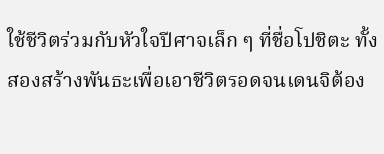ใช้ชีวิตร่วมกับหัวใจปีศาจเล็ก ๆ ที่ชื่อโปชิตะ ทั้งสองสร้างพันธะเพื่อเอาชีวิตรอดจนเดนจิต้อง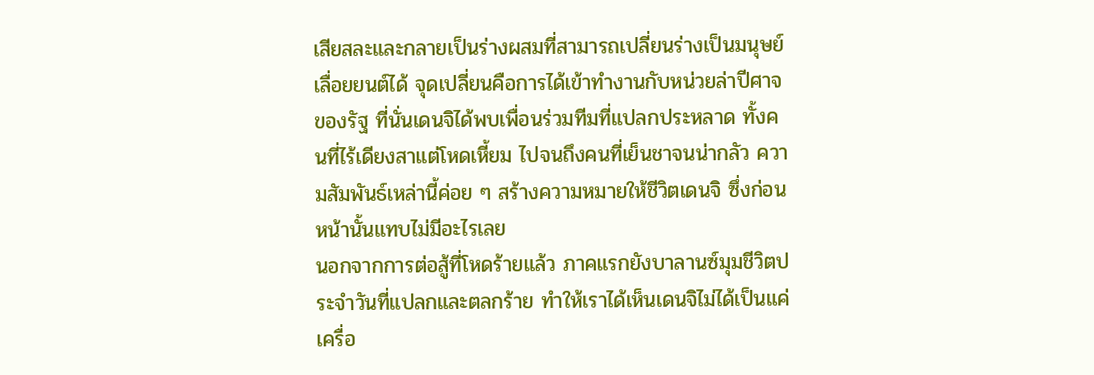เสียสละและกลายเป็นร่างผสมที่สามารถเปลี่ยนร่างเป็นมนุษย์เลื่อยยนต์ได้ จุดเปลี่ยนคือการได้เข้าทำงานกับหน่วยล่าปีศาจของรัฐ ที่นั่นเดนจิได้พบเพื่อนร่วมทีมที่แปลกประหลาด ทั้งคนที่ไร้เดียงสาแต่โหดเหี้ยม ไปจนถึงคนที่เย็นชาจนน่ากลัว ความสัมพันธ์เหล่านี้ค่อย ๆ สร้างความหมายให้ชีวิตเดนจิ ซึ่งก่อนหน้านั้นแทบไม่มีอะไรเลย
นอกจากการต่อสู้ที่โหดร้ายแล้ว ภาคแรกยังบาลานซ์มุมชีวิตประจำวันที่แปลกและตลกร้าย ทำให้เราได้เห็นเดนจิไม่ได้เป็นแค่เครื่อ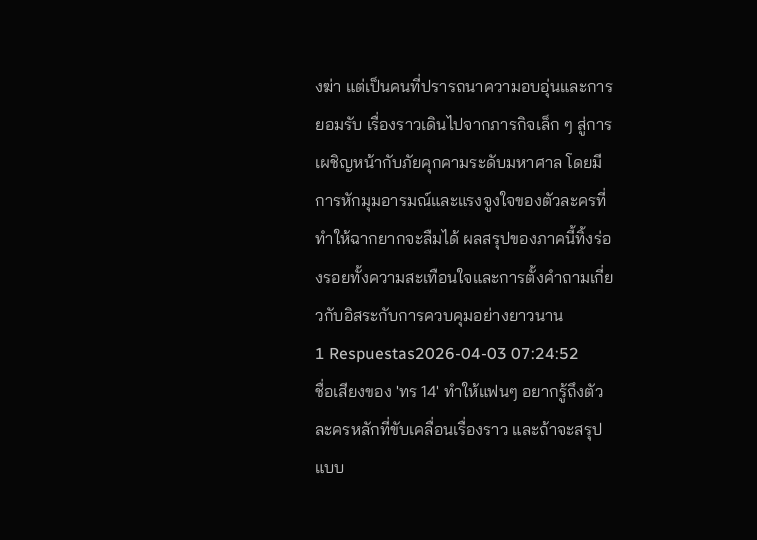งฆ่า แต่เป็นคนที่ปรารถนาความอบอุ่นและการยอมรับ เรื่องราวเดินไปจากภารกิจเล็ก ๆ สู่การเผชิญหน้ากับภัยคุกคามระดับมหาศาล โดยมีการหักมุมอารมณ์และแรงจูงใจของตัวละครที่ทำให้ฉากยากจะลืมได้ ผลสรุปของภาคนี้ทิ้งร่องรอยทั้งความสะเทือนใจและการตั้งคำถามเกี่ยวกับอิสระกับการควบคุมอย่างยาวนาน
1 Respuestas2026-04-03 07:24:52
ชื่อเสียงของ 'ทร 14' ทำให้แฟนๆ อยากรู้ถึงตัวละครหลักที่ขับเคลื่อนเรื่องราว และถ้าจะสรุปแบบ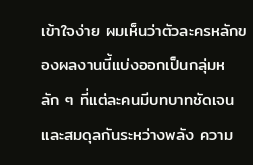เข้าใจง่าย ผมเห็นว่าตัวละครหลักของผลงานนี้แบ่งออกเป็นกลุ่มหลัก ๆ ที่แต่ละคนมีบทบาทชัดเจนและสมดุลกันระหว่างพลัง ความ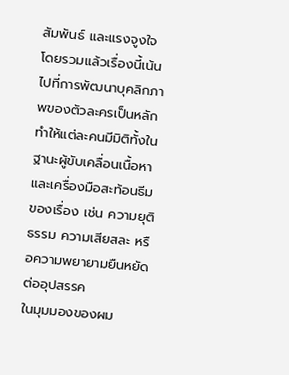สัมพันธ์ และแรงจูงใจ โดยรวมแล้วเรื่องนี้เน้นไปที่การพัฒนาบุคลิกภาพของตัวละครเป็นหลัก ทำให้แต่ละคนมีมิติทั้งในฐานะผู้ขับเคลื่อนเนื้อหาและเครื่องมือสะท้อนธีมของเรื่อง เช่น ความยุติธรรม ความเสียสละ หรือความพยายามยืนหยัดต่ออุปสรรค
ในมุมมองของผม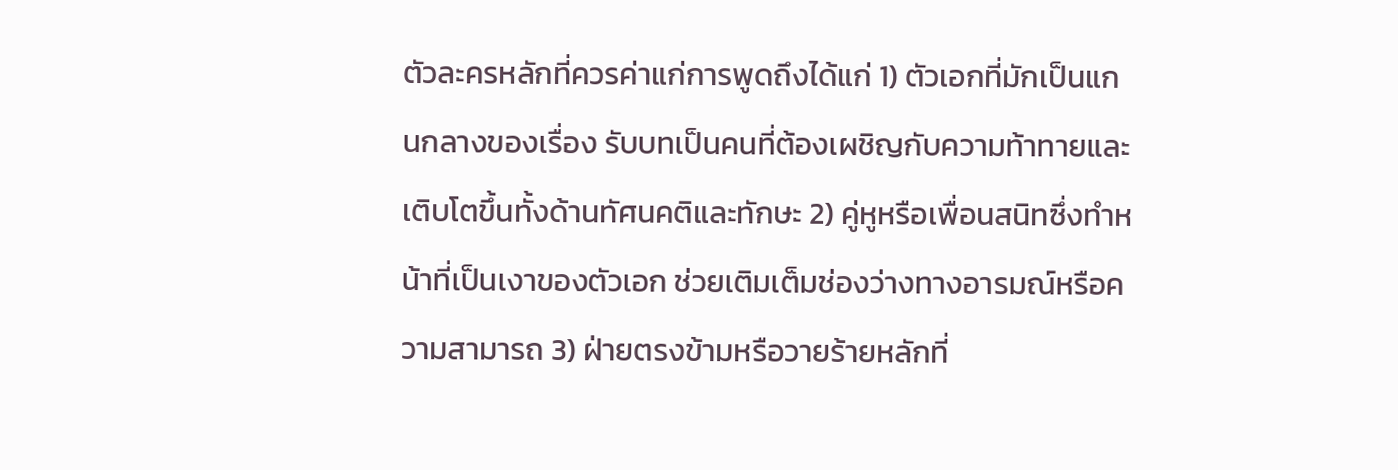ตัวละครหลักที่ควรค่าแก่การพูดถึงได้แก่ 1) ตัวเอกที่มักเป็นแกนกลางของเรื่อง รับบทเป็นคนที่ต้องเผชิญกับความท้าทายและเติบโตขึ้นทั้งด้านทัศนคติและทักษะ 2) คู่หูหรือเพื่อนสนิทซึ่งทำหน้าที่เป็นเงาของตัวเอก ช่วยเติมเต็มช่องว่างทางอารมณ์หรือความสามารถ 3) ฝ่ายตรงข้ามหรือวายร้ายหลักที่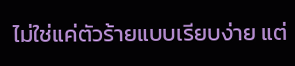ไม่ใช่แค่ตัวร้ายแบบเรียบง่าย แต่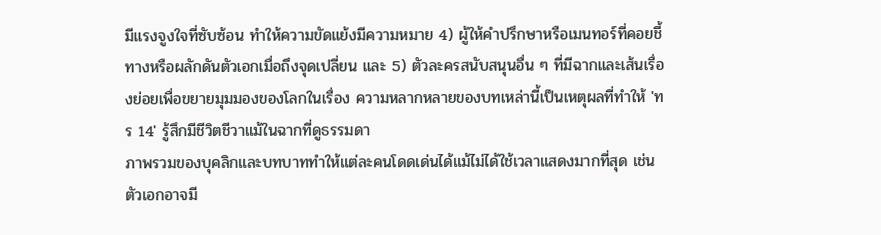มีแรงจูงใจที่ซับซ้อน ทำให้ความขัดแย้งมีความหมาย 4) ผู้ให้คำปรึกษาหรือเมนทอร์ที่คอยชี้ทางหรือผลักดันตัวเอกเมื่อถึงจุดเปลี่ยน และ 5) ตัวละครสนับสนุนอื่น ๆ ที่มีฉากและเส้นเรื่องย่อยเพื่อขยายมุมมองของโลกในเรื่อง ความหลากหลายของบทเหล่านี้เป็นเหตุผลที่ทำให้ 'ทร 14' รู้สึกมีชีวิตชีวาแม้ในฉากที่ดูธรรมดา
ภาพรวมของบุคลิกและบทบาททำให้แต่ละคนโดดเด่นได้แม้ไม่ได้ใช้เวลาแสดงมากที่สุด เช่น ตัวเอกอาจมี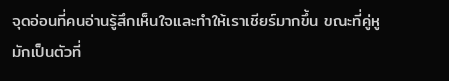จุดอ่อนที่คนอ่านรู้สึกเห็นใจและทำให้เราเชียร์มากขึ้น ขณะที่คู่หูมักเป็นตัวที่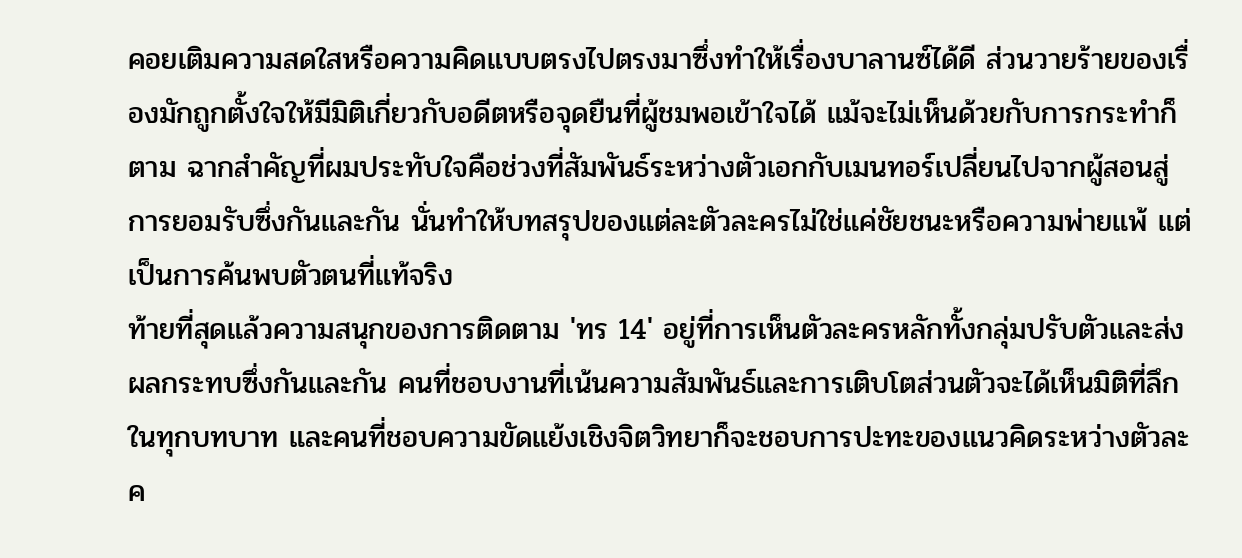คอยเติมความสดใสหรือความคิดแบบตรงไปตรงมาซึ่งทำให้เรื่องบาลานซ์ได้ดี ส่วนวายร้ายของเรื่องมักถูกตั้งใจให้มีมิติเกี่ยวกับอดีตหรือจุดยืนที่ผู้ชมพอเข้าใจได้ แม้จะไม่เห็นด้วยกับการกระทำก็ตาม ฉากสำคัญที่ผมประทับใจคือช่วงที่สัมพันธ์ระหว่างตัวเอกกับเมนทอร์เปลี่ยนไปจากผู้สอนสู่การยอมรับซึ่งกันและกัน นั่นทำให้บทสรุปของแต่ละตัวละครไม่ใช่แค่ชัยชนะหรือความพ่ายแพ้ แต่เป็นการค้นพบตัวตนที่แท้จริง
ท้ายที่สุดแล้วความสนุกของการติดตาม 'ทร 14' อยู่ที่การเห็นตัวละครหลักทั้งกลุ่มปรับตัวและส่งผลกระทบซึ่งกันและกัน คนที่ชอบงานที่เน้นความสัมพันธ์และการเติบโตส่วนตัวจะได้เห็นมิติที่ลึกในทุกบทบาท และคนที่ชอบความขัดแย้งเชิงจิตวิทยาก็จะชอบการปะทะของแนวคิดระหว่างตัวละค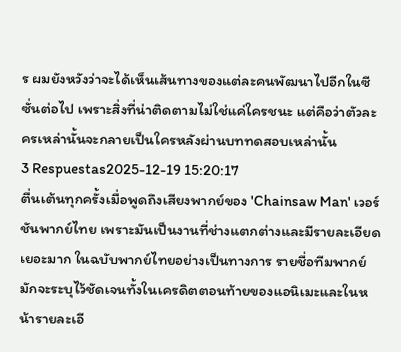ร ผมยังหวังว่าจะได้เห็นเส้นทางของแต่ละคนพัฒนาไปอีกในซีซั่นต่อไป เพราะสิ่งที่น่าติดตามไม่ใช่แค่ใครชนะ แต่คือว่าตัวละครเหล่านั้นจะกลายเป็นใครหลังผ่านบททดสอบเหล่านั้น
3 Respuestas2025-12-19 15:20:17
ตื่นเต้นทุกครั้งเมื่อพูดถึงเสียงพากย์ของ 'Chainsaw Man' เวอร์ชันพากย์ไทย เพราะมันเป็นงานที่ช่างแตกต่างและมีรายละเอียดเยอะมาก ในฉบับพากย์ไทยอย่างเป็นทางการ รายชื่อทีมพากย์มักจะระบุไว้ชัดเจนทั้งในเครดิตตอนท้ายของแอนิเมะและในหน้ารายละเอี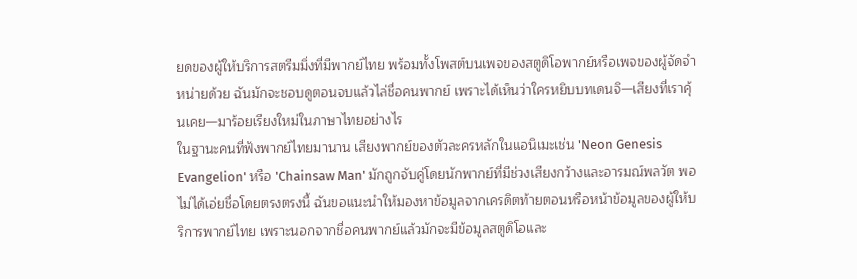ยดของผู้ให้บริการสตรีมมิ่งที่มีพากย์ไทย พร้อมทั้งโพสต์บนเพจของสตูดิโอพากย์หรือเพจของผู้จัดจำหน่ายด้วย ฉันมักจะชอบดูตอนจบแล้วไล่ชื่อคนพากย์ เพราะได้เห็นว่าใครหยิบบทเดนจิ—เสียงที่เราคุ้นเคย—มาร้อยเรียงใหม่ในภาษาไทยอย่างไร
ในฐานะคนที่ฟังพากย์ไทยมานาน เสียงพากย์ของตัวละครหลักในแอนิเมะเช่น 'Neon Genesis Evangelion' หรือ 'Chainsaw Man' มักถูกจับคู่โดยนักพากย์ที่มีช่วงเสียงกว้างและอารมณ์พลวัต พอไม่ได้เอ่ยชื่อโดยตรงตรงนี้ ฉันขอแนะนำให้มองหาข้อมูลจากเครดิตท้ายตอนหรือหน้าข้อมูลของผู้ให้บริการพากย์ไทย เพราะนอกจากชื่อคนพากย์แล้วมักจะมีข้อมูลสตูดิโอและ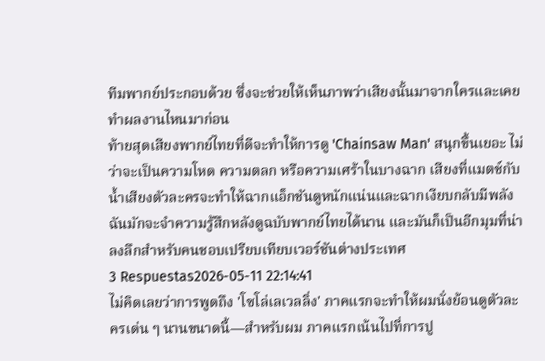ทีมพากย์ประกอบด้วย ซึ่งจะช่วยให้เห็นภาพว่าเสียงนั้นมาจากใครและเคยทำผลงานไหนมาก่อน
ท้ายสุดเสียงพากย์ไทยที่ดีจะทำให้การดู 'Chainsaw Man' สนุกขึ้นเยอะ ไม่ว่าจะเป็นความโหด ความตลก หรือความเศร้าในบางฉาก เสียงที่แมตช์กับน้ำเสียงตัวละครจะทำให้ฉากแอ็กชันดูหนักแน่นและฉากเงียบกลับมีพลัง ฉันมักจะจำความรู้สึกหลังดูฉบับพากย์ไทยได้นาน และมันก็เป็นอีกมุมที่น่าลงลึกสำหรับคนชอบเปรียบเทียบเวอร์ชันต่างประเทศ
3 Respuestas2026-05-11 22:14:41
ไม่คิดเลยว่าการพูดถึง 'โซโล่เลเวลลิ่ง' ภาคแรกจะทำให้ผมนั่งย้อนดูตัวละครเด่น ๆ นานขนาดนี้—สำหรับผม ภาคแรกเน้นไปที่การปู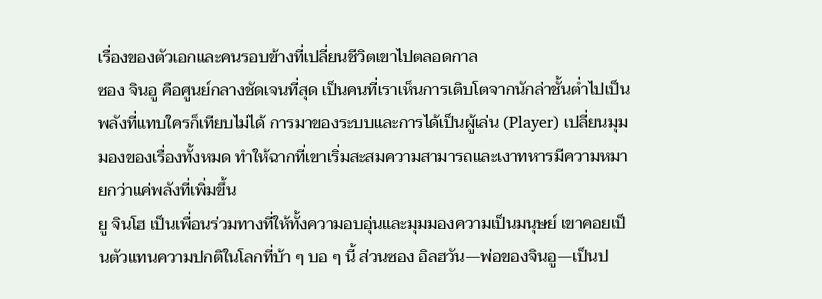เรื่องของตัวเอกและคนรอบข้างที่เปลี่ยนชีวิตเขาไปตลอดกาล
ซอง จินอู คือศูนย์กลางชัดเจนที่สุด เป็นคนที่เราเห็นการเติบโตจากนักล่าชั้นต่ำไปเป็นพลังที่แทบใครก็เทียบไม่ได้ การมาของระบบและการได้เป็นผู้เล่น (Player) เปลี่ยนมุมมองของเรื่องทั้งหมด ทำให้ฉากที่เขาเริ่มสะสมความสามารถและเงาทหารมีความหมายกว่าแค่พลังที่เพิ่มขึ้น
ยู จินโฮ เป็นเพื่อนร่วมทางที่ให้ทั้งความอบอุ่นและมุมมองความเป็นมนุษย์ เขาคอยเป็นตัวแทนความปกติในโลกที่บ้า ๆ บอ ๆ นี้ ส่วนซอง อิลฮวัน—พ่อของจินอู—เป็นป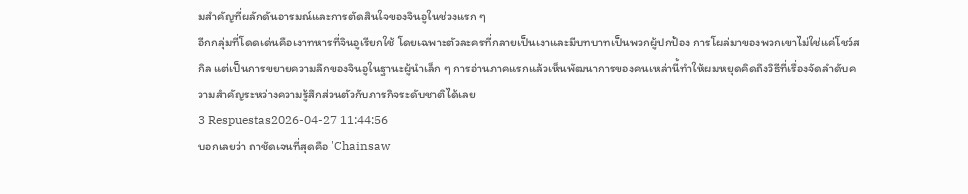มสำคัญที่ผลักดันอารมณ์และการตัดสินใจของจินอูในช่วงแรก ๆ
อีกกลุ่มที่โดดเด่นคือเงาทหารที่จินอูเรียกใช้ โดยเฉพาะตัวละครที่กลายเป็นเงาและมีบทบาทเป็นพวกผู้ปกป้อง การโผล่มาของพวกเขาไม่ใช่แค่โชว์สกิล แต่เป็นการขยายความลึกของจินอูในฐานะผู้นำเล็ก ๆ การอ่านภาคแรกแล้วเห็นพัฒนาการของคนเหล่านี้ทำให้ผมหยุดคิดถึงวิธีที่เรื่องจัดลำดับความสำคัญระหว่างความรู้สึกส่วนตัวกับภารกิจระดับชาติได้เลย
3 Respuestas2026-04-27 11:44:56
บอกเลยว่า ถาชัดเจนที่สุดคือ 'Chainsaw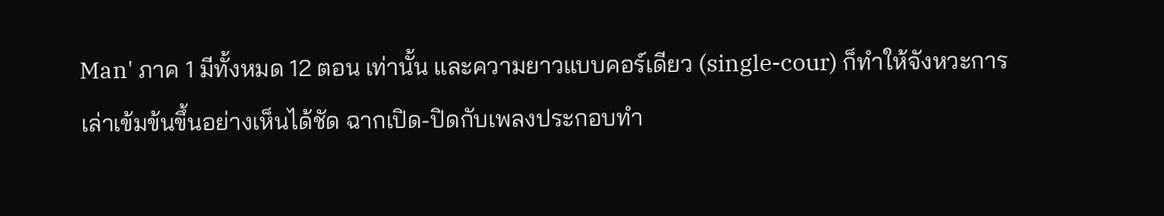Man' ภาค 1 มีทั้งหมด 12 ตอน เท่านั้น และความยาวแบบคอร์เดียว (single-cour) ก็ทำให้จังหวะการเล่าเข้มข้นขึ้นอย่างเห็นได้ชัด ฉากเปิด-ปิดกับเพลงประกอบทำ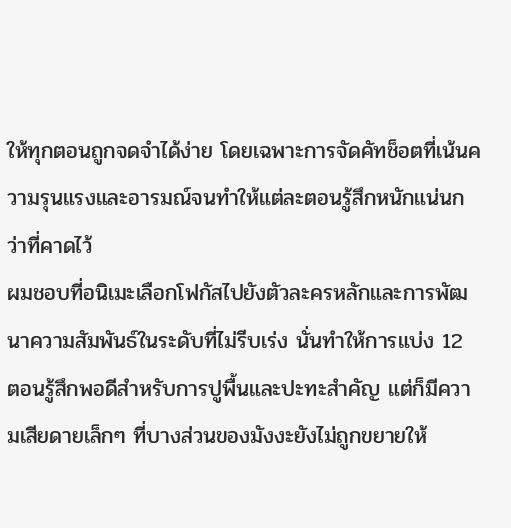ให้ทุกตอนถูกจดจำได้ง่าย โดยเฉพาะการจัดคัทช็อตที่เน้นความรุนแรงและอารมณ์จนทำให้แต่ละตอนรู้สึกหนักแน่นกว่าที่คาดไว้
ผมชอบที่อนิเมะเลือกโฟกัสไปยังตัวละครหลักและการพัฒนาความสัมพันธ์ในระดับที่ไม่รีบเร่ง นั่นทำให้การแบ่ง 12 ตอนรู้สึกพอดีสำหรับการปูพื้นและปะทะสำคัญ แต่ก็มีความเสียดายเล็กๆ ที่บางส่วนของมังงะยังไม่ถูกขยายให้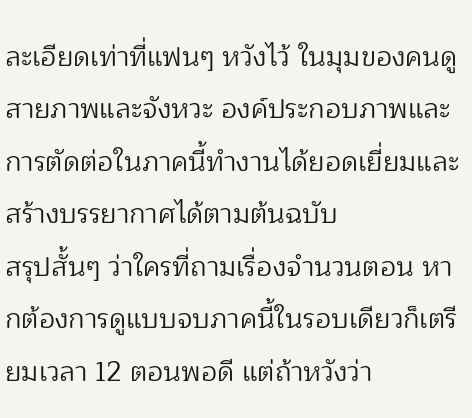ละเอียดเท่าที่แฟนๆ หวังไว้ ในมุมของคนดูสายภาพและจังหวะ องค์ประกอบภาพและการตัดต่อในภาคนี้ทำงานได้ยอดเยี่ยมและสร้างบรรยากาศได้ตามต้นฉบับ
สรุปสั้นๆ ว่าใครที่ถามเรื่องจำนวนตอน หากต้องการดูแบบจบภาคนี้ในรอบเดียวก็เตรียมเวลา 12 ตอนพอดี แต่ถ้าหวังว่า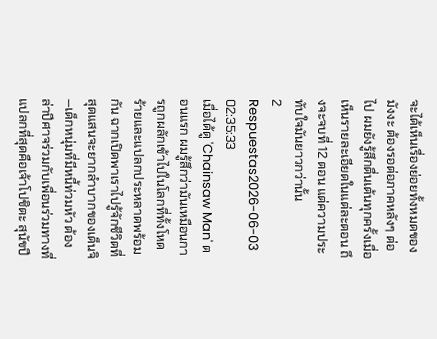จะได้เห็นเรื่องย่อยทั้งหมดของมังงะ ต้องรอต่อภาคหลังๆ ต่อไป ผมยังรู้สึกตื่นเต้นทุกครั้งเมื่อเห็นรายละเอียดในแต่ละตอน ถึงจะจบที่ 12 ตอน แต่ความประทับใจมันยาวกว่านั้น
2 Respuestas2026-06-03 02:35:33
เมื่อได้ดู 'Chainsaw Man' ตอนแรก ผมรู้สึกว่ามันเหมือนการถูกผลักเข้าไปในโลกที่ทั้งโหดร้ายและแปลกประหลาดพร้อมกัน ฉากเปิดพาเราไปรู้จักชีวิตที่สุดแสนจะยากลำบากของเด็นจิ—เด็กหนุ่มที่มีหนี้ท่วมหัว ต้องล่าปีศาจร่วมกับเพื่อนร่วมทางที่แปลกที่สุดคือเจ้าโปชิตะ สุนัขปี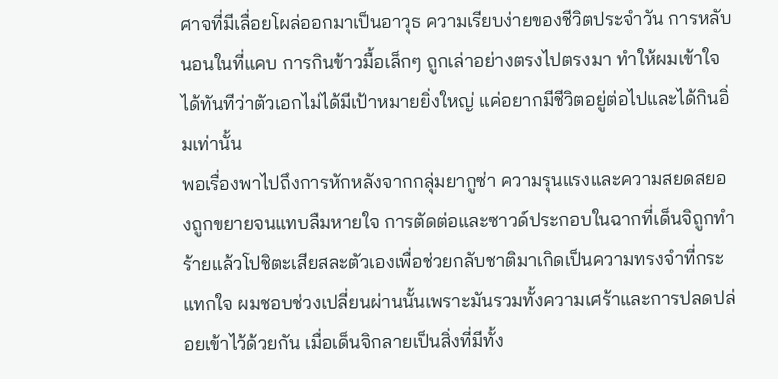ศาจที่มีเลื่อยโผล่ออกมาเป็นอาวุธ ความเรียบง่ายของชีวิตประจำวัน การหลับนอนในที่แคบ การกินข้าวมื้อเล็กๆ ถูกเล่าอย่างตรงไปตรงมา ทำให้ผมเข้าใจได้ทันทีว่าตัวเอกไม่ได้มีเป้าหมายยิ่งใหญ่ แค่อยากมีชีวิตอยู่ต่อไปและได้กินอิ่มเท่านั้น
พอเรื่องพาไปถึงการหักหลังจากกลุ่มยากูซ่า ความรุนแรงและความสยดสยองถูกขยายจนแทบลืมหายใจ การตัดต่อและซาวด์ประกอบในฉากที่เด็นจิถูกทำร้ายแล้วโปชิตะเสียสละตัวเองเพื่อช่วยกลับชาติมาเกิดเป็นความทรงจำที่กระแทกใจ ผมชอบช่วงเปลี่ยนผ่านนั้นเพราะมันรวมทั้งความเศร้าและการปลดปล่อยเข้าไว้ด้วยกัน เมื่อเด็นจิกลายเป็นสิ่งที่มีทั้ง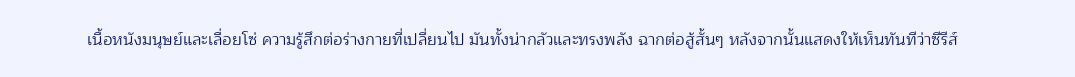เนื้อหนังมนุษย์และเลื่อยโซ่ ความรู้สึกต่อร่างกายที่เปลี่ยนไป มันทั้งน่ากลัวและทรงพลัง ฉากต่อสู้สั้นๆ หลังจากนั้นแสดงให้เห็นทันทีว่าซีรีส์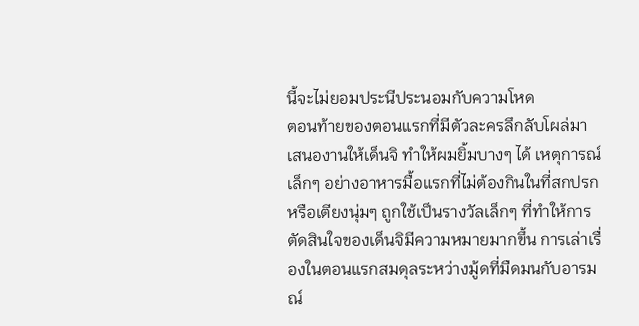นี้จะไม่ยอมประนีประนอมกับความโหด
ตอนท้ายของตอนแรกที่มีตัวละครลึกลับโผล่มาเสนองานให้เด็นจิ ทำให้ผมยิ้มบางๆ ได้ เหตุการณ์เล็กๆ อย่างอาหารมื้อแรกที่ไม่ต้องกินในที่สกปรกหรือเตียงนุ่มๆ ถูกใช้เป็นรางวัลเล็กๆ ที่ทำให้การตัดสินใจของเด็นจิมีความหมายมากขึ้น การเล่าเรื่องในตอนแรกสมดุลระหว่างมู้ดที่มืดมนกับอารมณ์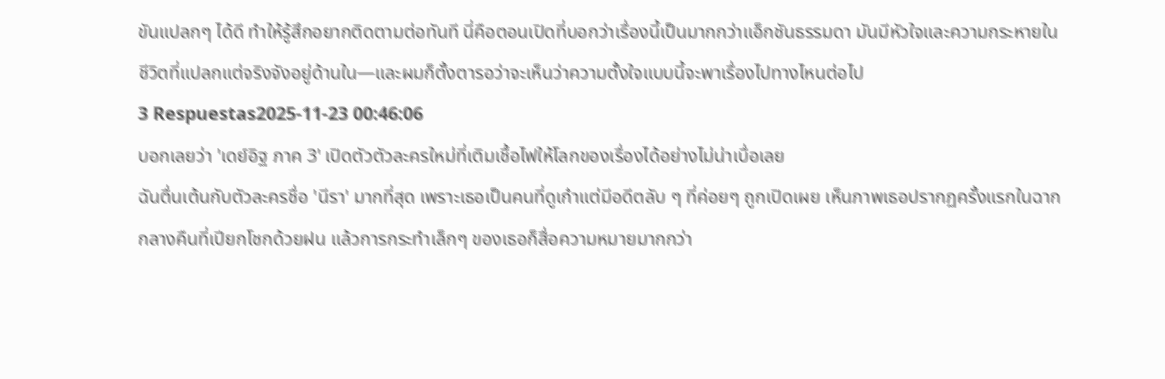ขันแปลกๆ ได้ดี ทำให้รู้สึกอยากติดตามต่อทันที นี่คือตอนเปิดที่บอกว่าเรื่องนี้เป็นมากกว่าแอ็กชันธรรมดา มันมีหัวใจและความกระหายในชีวิตที่แปลกแต่จริงจังอยู่ด้านใน—และผมก็ตั้งตารอว่าจะเห็นว่าความตั้งใจแบบนี้จะพาเรื่องไปทางไหนต่อไป
3 Respuestas2025-11-23 00:46:06
บอกเลยว่า 'เดย์อิฐ ภาค 3' เปิดตัวตัวละครใหม่ที่เติมเชื้อไฟให้โลกของเรื่องได้อย่างไม่น่าเบื่อเลย
ฉันตื่นเต้นกับตัวละครชื่อ 'นีรา' มากที่สุด เพราะเธอเป็นคนที่ดูเก๋าแต่มีอดีตลับ ๆ ที่ค่อยๆ ถูกเปิดเผย เห็นภาพเธอปรากฏครั้งแรกในฉากกลางคืนที่เปียกโชกด้วยฝน แล้วการกระทำเล็กๆ ของเธอก็สื่อความหมายมากกว่า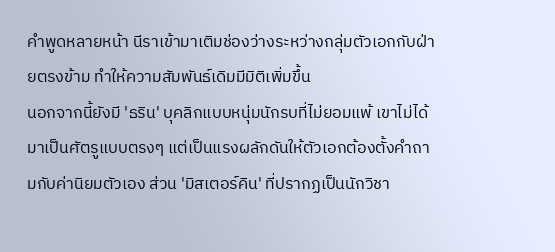คำพูดหลายหน้า นีราเข้ามาเติมช่องว่างระหว่างกลุ่มตัวเอกกับฝ่ายตรงข้าม ทำให้ความสัมพันธ์เดิมมีมิติเพิ่มขึ้น
นอกจากนี้ยังมี 'ธริน' บุคลิกแบบหนุ่มนักรบที่ไม่ยอมแพ้ เขาไม่ได้มาเป็นศัตรูแบบตรงๆ แต่เป็นแรงผลักดันให้ตัวเอกต้องตั้งคำถามกับค่านิยมตัวเอง ส่วน 'มิสเตอร์คิน' ที่ปรากฏเป็นนักวิชา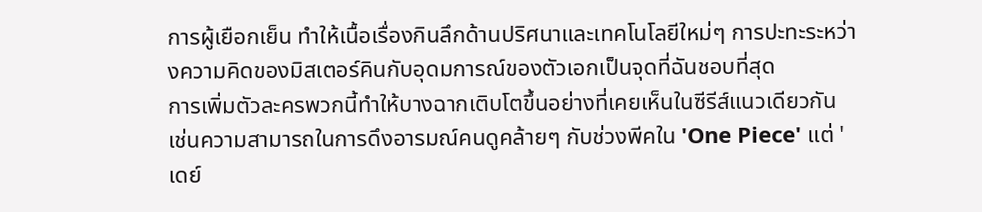การผู้เยือกเย็น ทำให้เนื้อเรื่องกินลึกด้านปริศนาและเทคโนโลยีใหม่ๆ การปะทะระหว่างความคิดของมิสเตอร์คินกับอุดมการณ์ของตัวเอกเป็นจุดที่ฉันชอบที่สุด
การเพิ่มตัวละครพวกนี้ทำให้บางฉากเติบโตขึ้นอย่างที่เคยเห็นในซีรีส์แนวเดียวกัน เช่นความสามารถในการดึงอารมณ์คนดูคล้ายๆ กับช่วงพีคใน 'One Piece' แต่ 'เดย์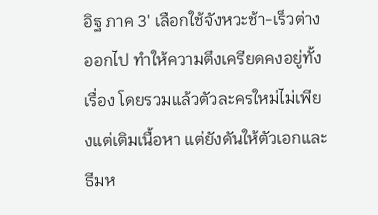อิฐ ภาค 3' เลือกใช้จังหวะช้า-เร็วต่างออกไป ทำให้ความตึงเครียดคงอยู่ทั้งเรื่อง โดยรวมแล้วตัวละครใหม่ไม่เพียงแต่เติมเนื้อหา แต่ยังดันให้ตัวเอกและธีมห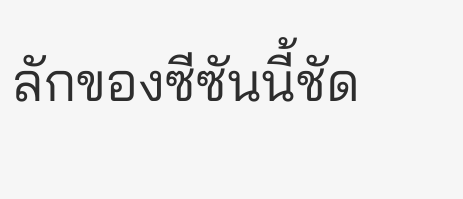ลักของซีซันนี้ชัด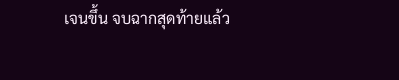เจนขึ้น จบฉากสุดท้ายแล้ว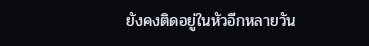ยังคงติดอยู่ในหัวอีกหลายวัน